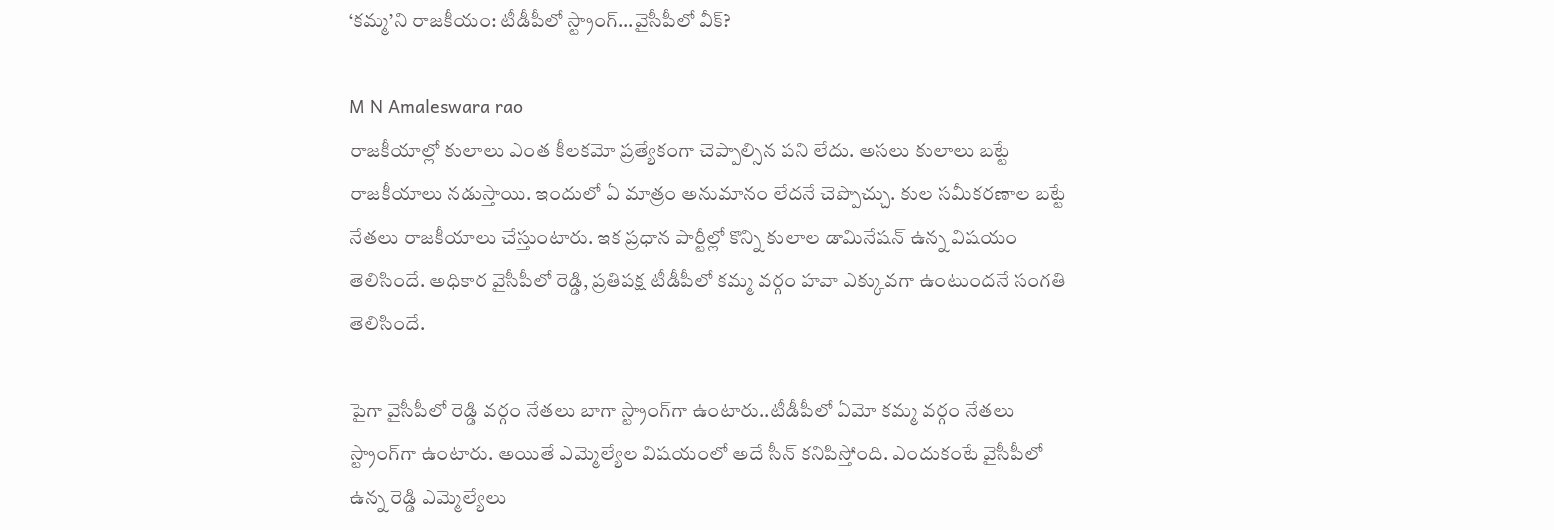‘కమ్మ’ని రాజకీయం: టీడీపీలో స్ట్రాంగ్...వైసీపీలో వీక్?

M N Amaleswara rao
రాజకీయాల్లో కులాలు ఎంత కీలకమో ప్రత్యేకంగా చెప్పాల్సిన పని లేదు. అసలు కులాలు బట్టే రాజకీయాలు నడుస్తాయి. ఇందులో ఏ మాత్రం అనుమానం లేదనే చెప్పొచ్చు. కుల సమీకరణాల బట్టే నేతలు రాజకీయాలు చేస్తుంటారు. ఇక ప్రధాన పార్టీల్లో కొన్ని కులాల డామినేషన్ ఉన్న విషయం తెలిసిందే. అధికార వైసీపీలో రెడ్డి, ప్రతిపక్ష టీడీపీలో కమ్మ వర్గం హవా ఎక్కువగా ఉంటుందనే సంగతి తెలిసిందే.

పైగా వైసీపీలో రెడ్డి వర్గం నేతలు బాగా స్ట్రాంగ్‌గా ఉంటారు..టీడీపీలో ఏమో కమ్మ వర్గం నేతలు స్ట్రాంగ్‌గా ఉంటారు. అయితే ఎమ్మెల్యేల విషయంలో అదే సీన్ కనిపిస్తోంది. ఎందుకంటే వైసీపీలో ఉన్న రెడ్డి ఎమ్మెల్యేలు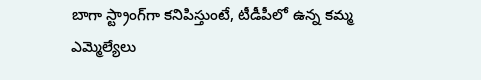బాగా స్ట్రాంగ్‌గా కనిపిస్తుంటే, టీడీపీలో ఉన్న కమ్మ ఎమ్మెల్యేలు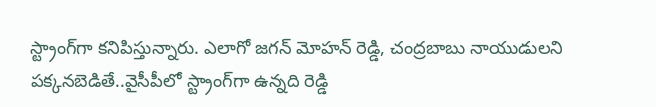స్ట్రాంగ్‌గా కనిపిస్తున్నారు. ఎలాగో జగన్ మోహన్ రెడ్డి, చంద్రబాబు నాయుడులని పక్కనబెడితే..వైసీపీలో స్ట్రాంగ్‌గా ఉన్నది రెడ్డి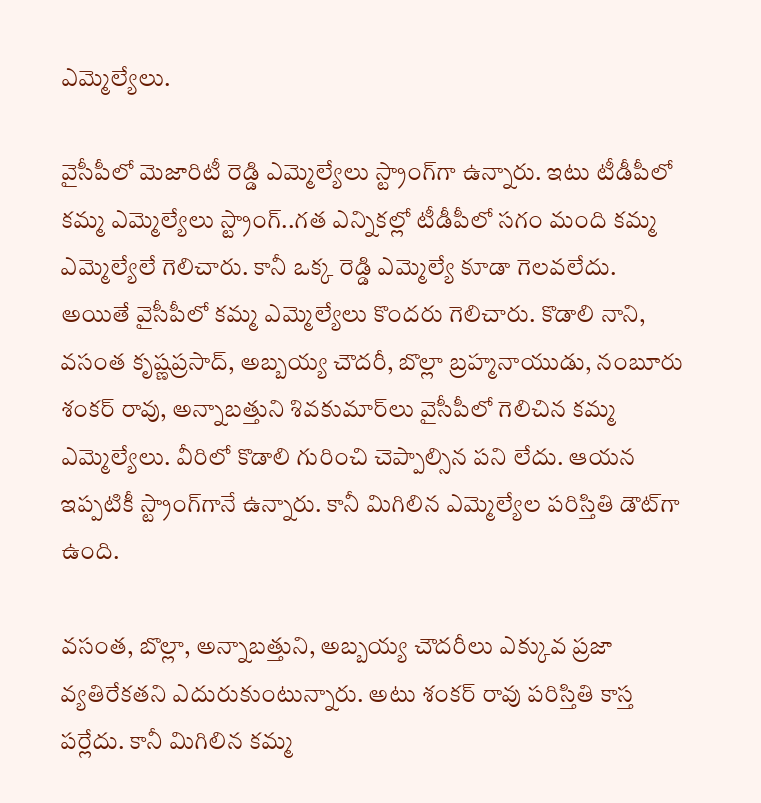ఎమ్మెల్యేలు.

వైసీపీలో మెజారిటీ రెడ్డి ఎమ్మెల్యేలు స్ట్రాంగ్‌గా ఉన్నారు. ఇటు టీడీపీలో కమ్మ ఎమ్మెల్యేలు స్ట్రాంగ్..గత ఎన్నికల్లో టీడీపీలో సగం మంది కమ్మ ఎమ్మెల్యేలే గెలిచారు. కానీ ఒక్క రెడ్డి ఎమ్మెల్యే కూడా గెలవలేదు. అయితే వైసీపీలో కమ్మ ఎమ్మెల్యేలు కొందరు గెలిచారు. కొడాలి నాని, వసంత కృష్ణప్రసాద్, అబ్బయ్య చౌదరీ, బొల్లా బ్రహ్మనాయుడు, నంబూరు శంకర్ రావు, అన్నాబత్తుని శివకుమార్‌లు వైసీపీలో గెలిచిన కమ్మ ఎమ్మెల్యేలు. వీరిలో కొడాలి గురించి చెప్పాల్సిన పని లేదు. ఆయన ఇప్పటికీ స్ట్రాంగ్‌గానే ఉన్నారు. కానీ మిగిలిన ఎమ్మెల్యేల పరిస్తితి డౌట్‌గా ఉంది.

వసంత, బొల్లా, అన్నాబత్తుని, అబ్బయ్య చౌదరీలు ఎక్కువ ప్రజా వ్యతిరేకతని ఎదురుకుంటున్నారు. అటు శంకర్ రావు పరిస్తితి కాస్త పర్లేదు. కానీ మిగిలిన కమ్మ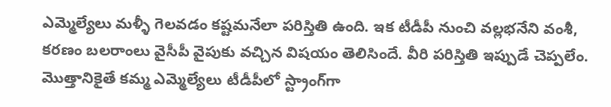ఎమ్మెల్యేలు మళ్ళీ గెలవడం కష్టమనేలా పరిస్తితి ఉంది. ఇక టీడీపీ నుంచి వల్లభనేని వంశీ, కరణం బలరాంలు వైసీపీ వైపుకు వచ్చిన విషయం తెలిసిందే. వీరి పరిస్తితి ఇప్పుడే చెప్పలేం. మొత్తానికైతే కమ్మ ఎమ్మెల్యేలు టీడీపీలో స్ట్రాంగ్‌గా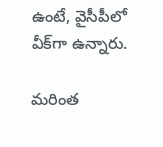ఉంటే, వైసీపీలో వీక్‌గా ఉన్నారు.

మరింత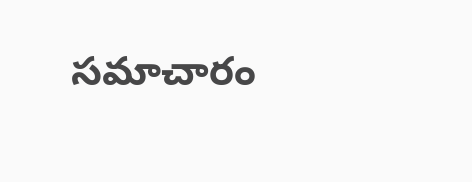సమాచారం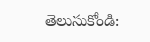తెలుసుకోండి: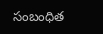సంబంధిత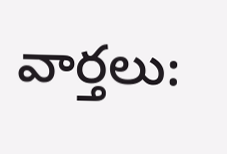వార్తలు: